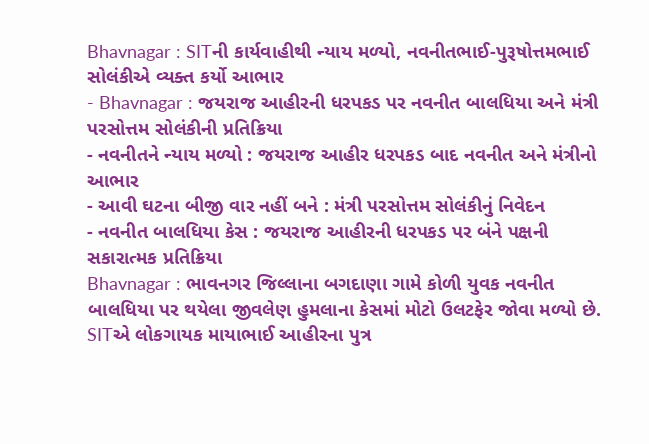Bhavnagar : SITની કાર્યવાહીથી ન્યાય મળ્યો, નવનીતભાઈ-પુરૂષોત્તમભાઈ સોલંકીએ વ્યક્ત કર્યો આભાર
- Bhavnagar : જયરાજ આહીરની ધરપકડ પર નવનીત બાલધિયા અને મંત્રી પરસોત્તમ સોલંકીની પ્રતિક્રિયા
- નવનીતને ન્યાય મળ્યો : જયરાજ આહીર ધરપકડ બાદ નવનીત અને મંત્રીનો આભાર
- આવી ઘટના બીજી વાર નહીં બને : મંત્રી પરસોત્તમ સોલંકીનું નિવેદન
- નવનીત બાલધિયા કેસ : જયરાજ આહીરની ધરપકડ પર બંને પક્ષની સકારાત્મક પ્રતિક્રિયા
Bhavnagar : ભાવનગર જિલ્લાના બગદાણા ગામે કોળી યુવક નવનીત બાલધિયા પર થયેલા જીવલેણ હુમલાના કેસમાં મોટો ઉલટફેર જોવા મળ્યો છે. SITએ લોકગાયક માયાભાઈ આહીરના પુત્ર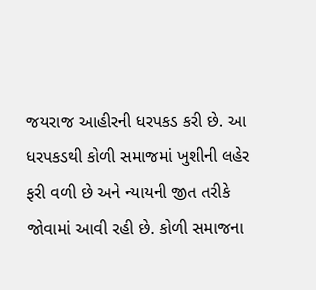જયરાજ આહીરની ધરપકડ કરી છે. આ ધરપકડથી કોળી સમાજમાં ખુશીની લહેર ફરી વળી છે અને ન્યાયની જીત તરીકે જોવામાં આવી રહી છે. કોળી સમાજના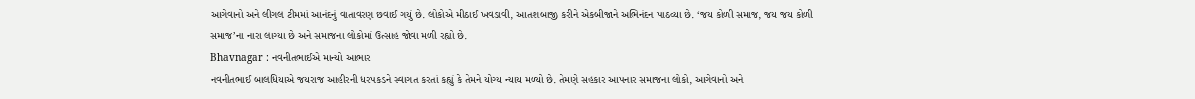આગેવાનો અને લીગલ ટીમમાં આનંદનું વાતાવરણ છવાઈ ગયું છે. લોકોએ મીઠાઈ ખવડાવી, આતશબાજી કરીને એકબીજાને અભિનંદન પાઠવ્યા છે. ‘જય કોળી સમાજ, જય જય કોળી સમાજ’ના નારા લાગ્યા છે અને સમાજના લોકોમાં ઉત્સાહ જોવા મળી રહ્યો છે.
Bhavnagar : નવનીતભાઈએ માન્યો આભાર
નવનીતભાઈ બાલધિયાએ જયરાજ આહીરની ધરપકડને સ્વાગત કરતાં કહ્યું કે તેમને યોગ્ય ન્યાય મળ્યો છે. તેમણે સહકાર આપનાર સમાજના લોકો, આગેવાનો અને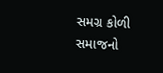સમગ્ર કોળી સમાજનો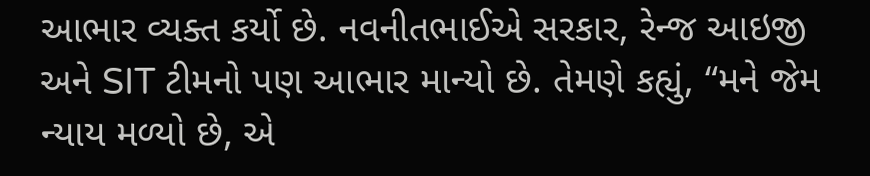આભાર વ્યક્ત કર્યો છે. નવનીતભાઈએ સરકાર, રેન્જ આઇજી અને SIT ટીમનો પણ આભાર માન્યો છે. તેમણે કહ્યું, “મને જેમ ન્યાય મળ્યો છે, એ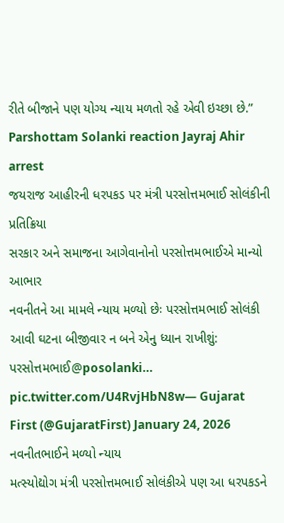રીતે બીજાને પણ યોગ્ય ન્યાય મળતો રહે એવી ઇચ્છા છે.”
Parshottam Solanki reaction Jayraj Ahir arrest
જયરાજ આહીરની ધરપકડ પર મંત્રી પરસોત્તમભાઈ સોલંકીની પ્રતિક્રિયા
સરકાર અને સમાજના આગેવાનોનો પરસોત્તમભાઈએ માન્યો આભાર
નવનીતને આ મામલે ન્યાય મળ્યો છેઃ પરસોત્તમભાઈ સોલંકી
આવી ઘટના બીજીવાર ન બને એનુ ધ્યાન રાખીશું: પરસોત્તમભાઈ@posolanki… pic.twitter.com/U4RvjHbN8w— Gujarat First (@GujaratFirst) January 24, 2026
નવનીતભાઈને મળ્યો ન્યાય
મત્સ્યોદ્યોગ મંત્રી પરસોત્તમભાઈ સોલંકીએ પણ આ ધરપકડને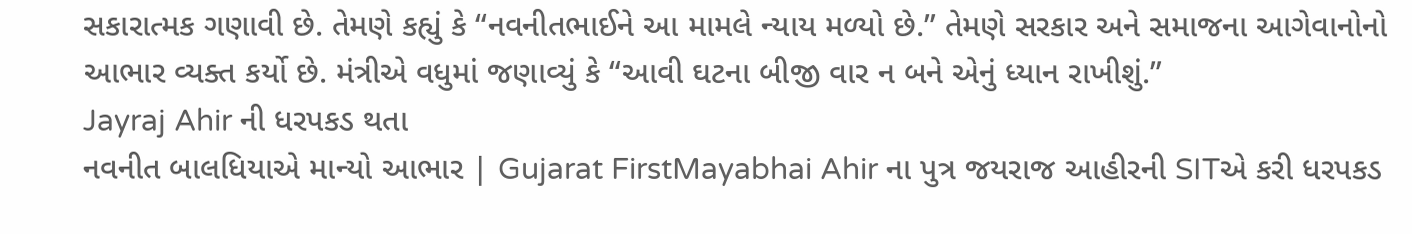સકારાત્મક ગણાવી છે. તેમણે કહ્યું કે “નવનીતભાઈને આ મામલે ન્યાય મળ્યો છે.” તેમણે સરકાર અને સમાજના આગેવાનોનો આભાર વ્યક્ત કર્યો છે. મંત્રીએ વધુમાં જણાવ્યું કે “આવી ઘટના બીજી વાર ન બને એનું ધ્યાન રાખીશું.”
Jayraj Ahir ની ધરપકડ થતા
નવનીત બાલધિયાએ માન્યો આભાર | Gujarat FirstMayabhai Ahir ના પુત્ર જયરાજ આહીરની SITએ કરી ધરપકડ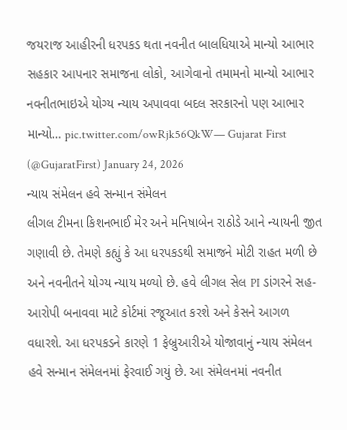જયરાજ આહીરની ધરપકડ થતા નવનીત બાલધિયાએ માન્યો આભાર
સહકાર આપનાર સમાજના લોકો, આગેવાનો તમામનો માન્યો આભાર
નવનીતભાઇએ યોગ્ય ન્યાય અપાવવા બદલ સરકારનો પણ આભાર માન્યો… pic.twitter.com/owRjk56QkW— Gujarat First (@GujaratFirst) January 24, 2026
ન્યાય સંમેલન હવે સન્માન સંમેલન
લીગલ ટીમના કિશનભાઈ મેર અને મનિષાબેન રાઠોડે આને ન્યાયની જીત ગણાવી છે. તેમણે કહ્યું કે આ ધરપકડથી સમાજને મોટી રાહત મળી છે અને નવનીતને યોગ્ય ન્યાય મળ્યો છે. હવે લીગલ સેલ PI ડાંગરને સહ-આરોપી બનાવવા માટે કોર્ટમાં રજૂઆત કરશે અને કેસને આગળ વધારશે. આ ધરપકડને કારણે 1 ફેબ્રુઆરીએ યોજાવાનું ન્યાય સંમેલન હવે સન્માન સંમેલનમાં ફેરવાઈ ગયું છે. આ સંમેલનમાં નવનીત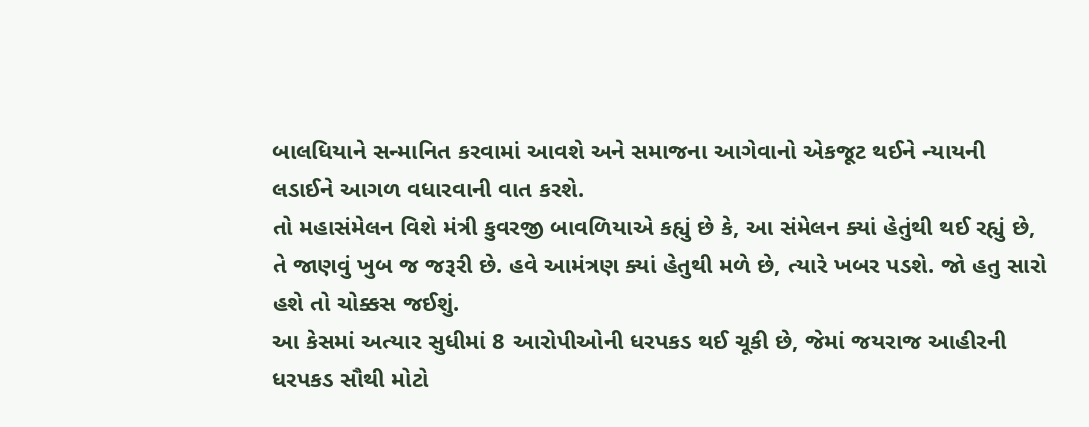બાલધિયાને સન્માનિત કરવામાં આવશે અને સમાજના આગેવાનો એકજૂટ થઈને ન્યાયની લડાઈને આગળ વધારવાની વાત કરશે.
તો મહાસંમેલન વિશે મંત્રી કુવરજી બાવળિયાએ કહ્યું છે કે, આ સંમેલન ક્યાં હેતુંથી થઈ રહ્યું છે, તે જાણવું ખુબ જ જરૂરી છે. હવે આમંત્રણ ક્યાં હેતુથી મળે છે, ત્યારે ખબર પડશે. જો હતુ સારો હશે તો ચોક્કસ જઈશું.
આ કેસમાં અત્યાર સુધીમાં 8 આરોપીઓની ધરપકડ થઈ ચૂકી છે, જેમાં જયરાજ આહીરની ધરપકડ સૌથી મોટો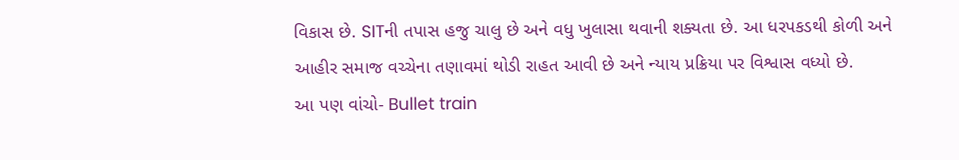વિકાસ છે. SITની તપાસ હજુ ચાલુ છે અને વધુ ખુલાસા થવાની શક્યતા છે. આ ધરપકડથી કોળી અને આહીર સમાજ વચ્ચેના તણાવમાં થોડી રાહત આવી છે અને ન્યાય પ્રક્રિયા પર વિશ્વાસ વધ્યો છે.
આ પણ વાંચો- Bullet train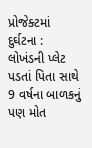પ્રોજેક્ટમાં દુર્ઘટના : લોખંડની પ્લેટ પડતાં પિતા સાથે 9 વર્ષના બાળકનું પણ મોત